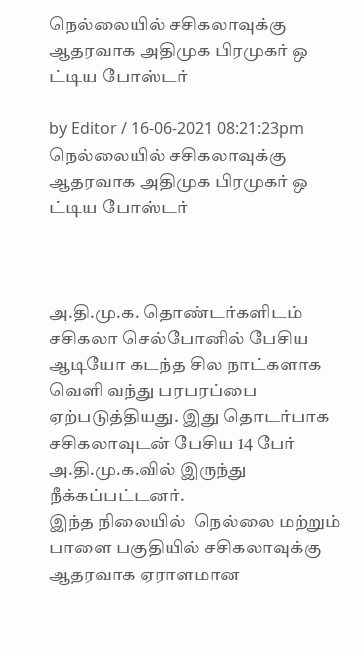நெல்லையில் சசிகலாவுக்கு ஆதரவாக அதிமுக பிரமுகர் ஒ ட்டிய போஸ்டர்

by Editor / 16-06-2021 08:21:23pm
நெல்லையில் சசிகலாவுக்கு ஆதரவாக அதிமுக பிரமுகர் ஒ ட்டிய போஸ்டர்



அ.தி.மு.க. தொண்டர்களிடம் சசிகலா செல்போனில் பேசிய ஆடியோ கடந்த சில நாட்களாக வெளி வந்து பரபரப்பை ஏற்படுத்தியது. இது தொடர்பாக சசிகலாவுடன் பேசிய 14 பேர் அ.தி.மு.க.வில் இருந்து நீக்கப்பட்டனர்.
இந்த நிலையில்  நெல்லை மற்றும் பாளை பகுதியில் சசிகலாவுக்கு ஆதரவாக ஏராளமான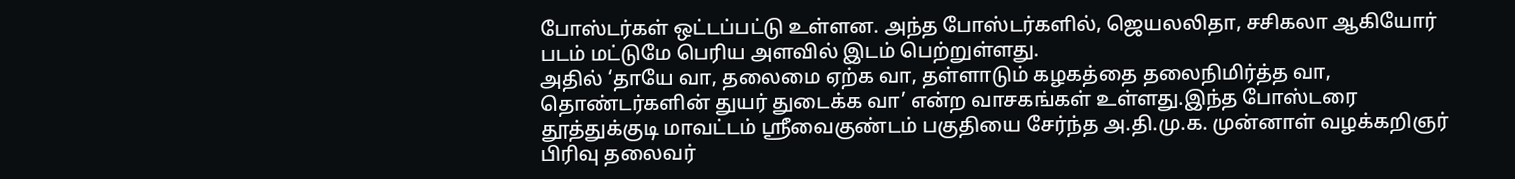போஸ்டர்கள் ஒட்டப்பட்டு உள்ளன. அந்த போஸ்டர்களில், ஜெயலலிதா, சசிகலா ஆகியோர் படம் மட்டுமே பெரிய அளவில் இடம் பெற்றுள்ளது.
அதில் ‘தாயே வா, தலைமை ஏற்க வா, தள்ளாடும் கழகத்தை தலைநிமிர்த்த வா, தொண்டர்களின் துயர் துடைக்க வா’ என்ற வாசகங்கள் உள்ளது.இந்த போஸ்டரை தூத்துக்குடி மாவட்டம் ஸ்ரீவைகுண்டம் பகுதியை சேர்ந்த அ.தி.மு.க. முன்னாள் வழக்கறிஞர் பிரிவு தலைவர்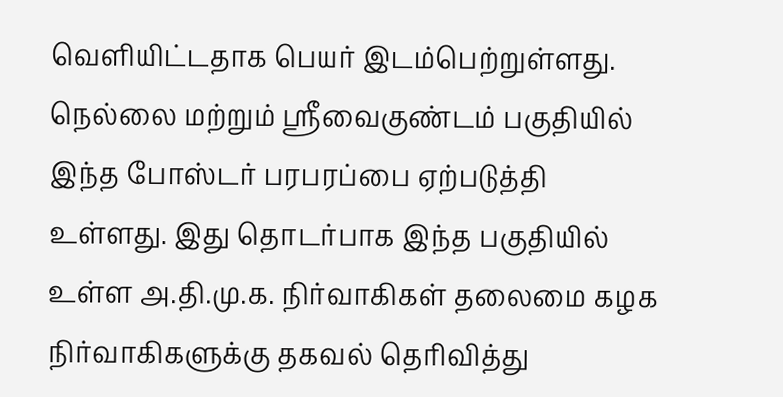வெளியிட்டதாக பெயர் இடம்பெற்றுள்ளது.
நெல்லை மற்றும் ஸ்ரீவைகுண்டம் பகுதியில் இந்த போஸ்டர் பரபரப்பை ஏற்படுத்தி உள்ளது. இது தொடர்பாக இந்த பகுதியில் உள்ள அ.தி.மு.க. நிர்வாகிகள் தலைமை கழக நிர்வாகிகளுக்கு தகவல் தெரிவித்து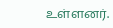உள்ளனர்.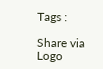Tags :

Share via
Logo